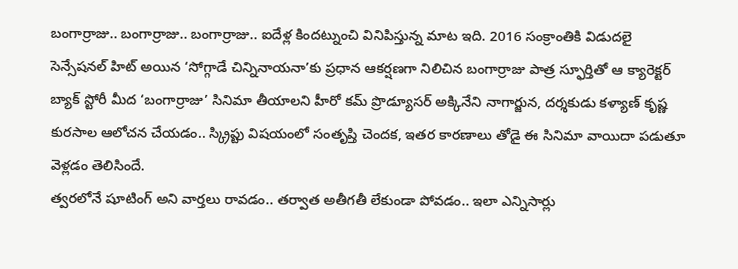బంగార్రాజు.. బంగార్రాజు.. బంగార్రాజు.. ఐదేళ్ల కిందట్నుంచి వినిపిస్తున్న మాట ఇది. 2016 సంక్రాంతికి విడుదలై సెన్సేషనల్ హిట్ అయిన ‘సోగ్గాడే చిన్నినాయనా’కు ప్రధాన ఆకర్షణగా నిలిచిన బంగార్రాజు పాత్ర స్ఫూర్తితో ఆ క్యారెక్టర్ బ్యాక్ స్టోరీ మీద ‘బంగార్రాజు’ సినిమా తీయాలని హీరో కమ్ ప్రొడ్యూసర్ అక్కినేని నాగార్జున, దర్శకుడు కళ్యాణ్ కృష్ణ కురసాల ఆలోచన చేయడం.. స్క్రిప్టు విషయంలో సంతృప్తి చెందక, ఇతర కారణాలు తోడై ఈ సినిమా వాయిదా పడుతూ వెళ్లడం తెలిసిందే.
త్వరలోనే షూటింగ్ అని వార్తలు రావడం.. తర్వాత అతీగతీ లేకుండా పోవడం.. ఇలా ఎన్నిసార్లు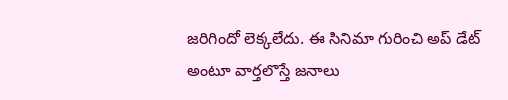జరిగిందో లెక్కలేదు. ఈ సినిమా గురించి అప్ డేట్ అంటూ వార్తలొస్తే జనాలు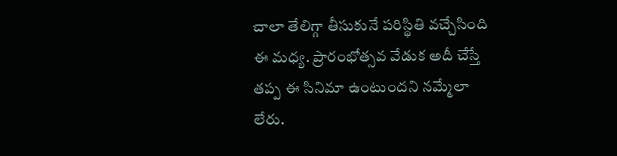చాలా తేలిగ్గా తీసుకునే పరిస్థితి వచ్చేసింది ఈ మధ్య. ప్రారంభోత్సవ వేడుక అదీ చేస్తే తప్ప ఈ సినిమా ఉంటుందని నమ్మేలా లేరు.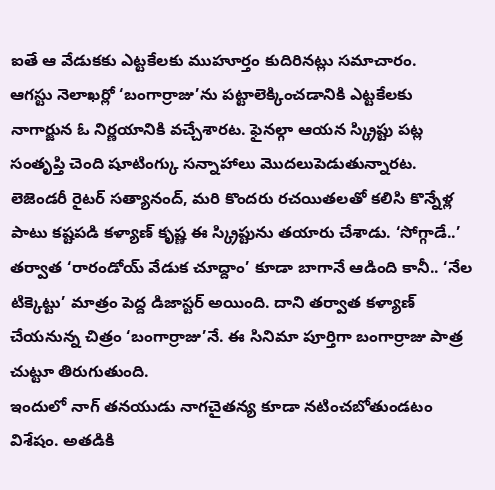ఐతే ఆ వేడుకకు ఎట్టకేలకు ముహూర్తం కుదిరినట్లు సమాచారం.
ఆగస్టు నెలాఖర్లో ‘బంగార్రాజు’ను పట్టాలెక్కించడానికి ఎట్టకేలకు నాగార్జున ఓ నిర్ణయానికి వచ్చేశారట. ఫైనల్గా ఆయన స్క్రిప్టు పట్ల సంతృప్తి చెంది షూటింగ్కు సన్నాహాలు మొదలుపెడుతున్నారట. లెజెండరీ రైటర్ సత్యానంద్, మరి కొందరు రచయితలతో కలిసి కొన్నేళ్ల పాటు కష్టపడి కళ్యాణ్ కృష్ణ ఈ స్క్రిప్టును తయారు చేశాడు. ‘సోగ్గాడే..’ తర్వాత ‘రారండోయ్ వేడుక చూద్దాం’ కూడా బాగానే ఆడింది కానీ.. ‘నేల టిక్కెట్టు’ మాత్రం పెద్ద డిజాస్టర్ అయింది. దాని తర్వాత కళ్యాణ్ చేయనున్న చిత్రం ‘బంగార్రాజు’నే. ఈ సినిమా పూర్తిగా బంగార్రాజు పాత్ర చుట్టూ తిరుగుతుంది.
ఇందులో నాగ్ తనయుడు నాగచైతన్య కూడా నటించబోతుండటం విశేషం. అతడికి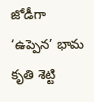జోడీగా ‘ఉప్పెన’ భామ కృతి శెట్టి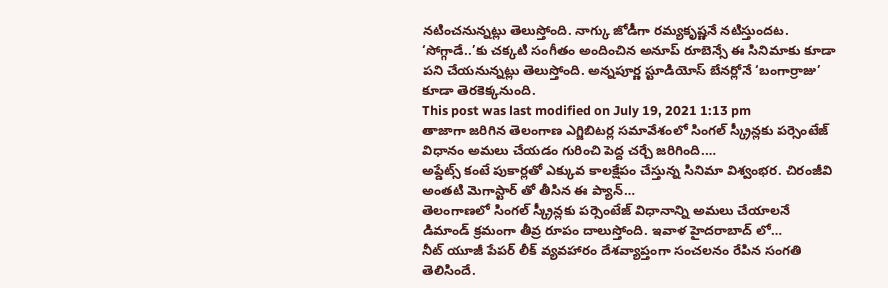నటించనున్నట్లు తెలుస్తోంది. నాగ్కు జోడీగా రమ్యకృష్ణనే నటిస్తుందట. ‘సోగ్గాడే..’కు చక్కటి సంగీతం అందించిన అనూప్ రూబెన్సే ఈ సినిమాకు కూడా పని చేయనున్నట్లు తెలుస్తోంది. అన్నపూర్ణ స్టూడియోస్ బేనర్లోనే ‘బంగార్రాజు’ కూడా తెరకెక్కనుంది.
This post was last modified on July 19, 2021 1:13 pm
తాజాగా జరిగిన తెలంగాణ ఎగ్జిబిటర్ల సమావేశంలో సింగల్ స్క్రీన్లకు పర్సెంటేజ్ విధానం అమలు చేయడం గురించి పెద్ద చర్చే జరిగింది.…
అప్డేట్స్ కంటే పుకార్లతో ఎక్కువ కాలక్షేపం చేస్తున్న సినిమా విశ్వంభర. చిరంజీవి అంతటి మెగాస్టార్ తో తీసిన ఈ ప్యాన్…
తెలంగాణలో సింగల్ స్క్రీన్లకు పర్సెంటేజ్ విధానాన్ని అమలు చేయాలనే డిమాండ్ క్రమంగా తీవ్ర రూపం దాలుస్తోంది. ఇవాళ హైదరాబాద్ లో…
నీట్ యూజీ పేపర్ లీక్ వ్యవహారం దేశవ్యాప్తంగా సంచలనం రేపిన సంగతి తెలిసిందే.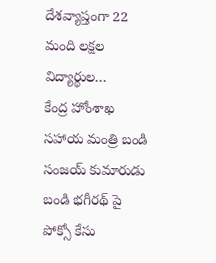దేశవ్యాప్తంగా 22 మంది లక్షల విద్యార్థుల…
కేంద్ర హోంశాఖ సహాయ మంత్రి బండి సంజయ్ కుమారుడు బండి భగీరథ్ పై పోక్సో కేసు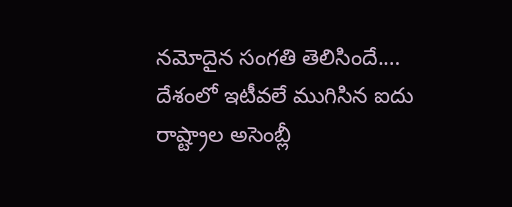నమోదైన సంగతి తెలిసిందే.…
దేశంలో ఇటీవలే ముగిసిన ఐదు రాష్ట్రాల అసెంబ్లీ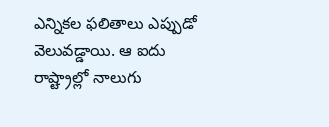ఎన్నికల ఫలితాలు ఎప్పుడో వెలువడ్డాయి. ఆ ఐదు రాష్ట్రాల్లో నాలుగు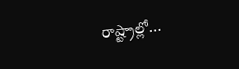రాష్ట్రాల్లో…